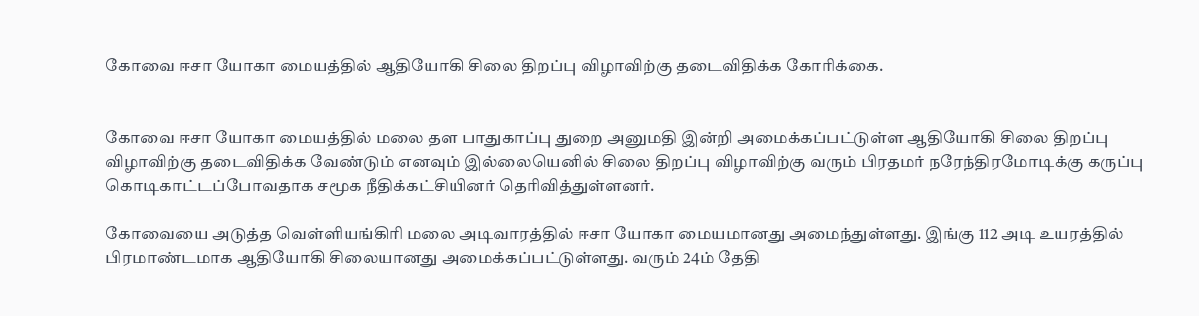கோவை ஈசா யோகா மையத்தில் ஆதியோகி சிலை திறப்பு விழாவிற்கு தடைவிதிக்க கோரிக்கை.


கோவை ஈசா யோகா மையத்தில் மலை தள பாதுகாப்பு துறை அனுமதி இன்றி அமைக்கப்பட்டுள்ள ஆதியோகி சிலை திறப்பு விழாவிற்கு தடைவிதிக்க வேண்டும் எனவும் இல்லையெனில் சிலை திறப்பு விழாவிற்கு வரும் பிரதமர் நரேந்திரமோடிக்கு கருப்பு கொடிகாட்டப்போவதாக சமூக நீதிக்கட்சியினர் தெரிவித்துள்ளனர்.

கோவையை அடுத்த வெள்ளியங்கிரி மலை அடிவாரத்தில் ஈசா யோகா மையமானது அமைந்துள்ளது. இங்கு 112 அடி உயரத்தில் பிரமாண்டமாக ஆதியோகி சிலையானது அமைக்கப்பட்டுள்ளது. வரும் 24ம் தேதி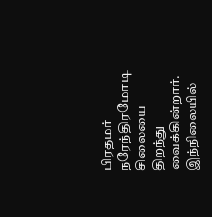பிரதமர் நரேந்திரமோடி சிலையை திறந்து வைக்கின்றார். இந்நிலையில்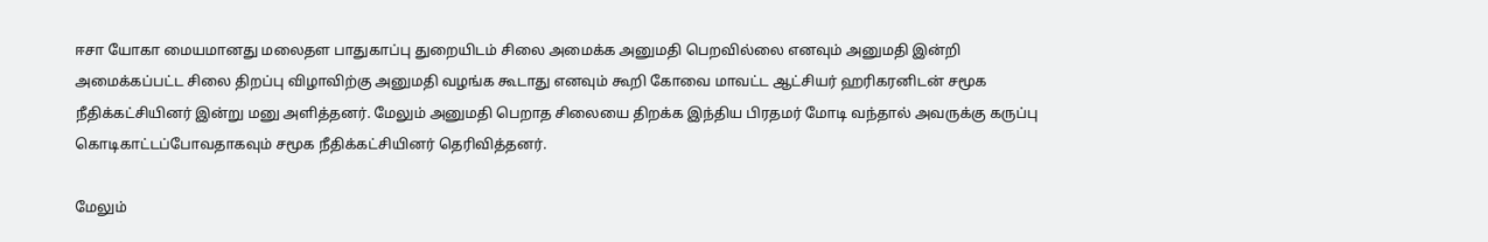ஈசா யோகா மையமானது மலைதள பாதுகாப்பு துறையிடம் சிலை அமைக்க அனுமதி பெறவில்லை எனவும் அனுமதி இன்றி அமைக்கப்பட்ட சிலை திறப்பு விழாவிற்கு அனுமதி வழங்க கூடாது எனவும் கூறி கோவை மாவட்ட ஆட்சியர் ஹரிகரனிடன் சமூக நீதிக்கட்சியினர் இன்று மனு அளித்தனர். மேலும் அனுமதி பெறாத சிலையை திறக்க இந்திய பிரதமர் மோடி வந்தால் அவருக்கு கருப்பு கொடிகாட்டப்போவதாகவும் சமூக நீதிக்கட்சியினர் தெரிவித்தனர்.

மேலும்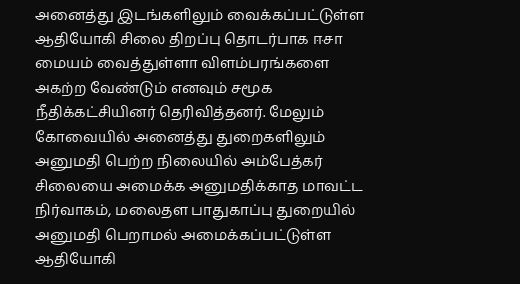அனைத்து இடங்களிலும் வைக்கப்பட்டுள்ள  ஆதியோகி சிலை திறப்பு தொடர்பாக ஈசா மையம் வைத்துள்ளா விளம்பரங்களை அகற்ற வேண்டும் எனவும் சமூக நீதிக்கட்சியினர் தெரிவித்தனர். மேலும் கோவையில் அனைத்து துறைகளிலும் அனுமதி பெற்ற நிலையில் அம்பேத்கர் சிலையை அமைக்க அனுமதிக்காத மாவட்ட நிர்வாகம், மலைதள பாதுகாப்பு துறையில் அனுமதி பெறாமல் அமைக்கப்பட்டுள்ள ஆதியோகி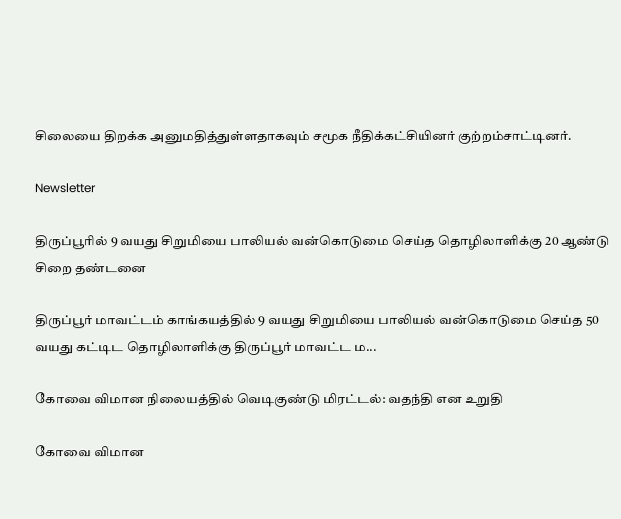சிலையை திறக்க அனுமதித்துள்ளதாகவும் சமூக நீதிக்கட்சியினர் குற்றம்சாட்டினர்.

Newsletter

திருப்பூரில் 9 வயது சிறுமியை பாலியல் வன்கொடுமை செய்த தொழிலாளிக்கு 20 ஆண்டு சிறை தண்டனை

திருப்பூர் மாவட்டம் காங்கயத்தில் 9 வயது சிறுமியை பாலியல் வன்கொடுமை செய்த 50 வயது கட்டிட தொழிலாளிக்கு திருப்பூர் மாவட்ட ம...

கோவை விமான நிலையத்தில் வெடிகுண்டு மிரட்டல்: வதந்தி என உறுதி

கோவை விமான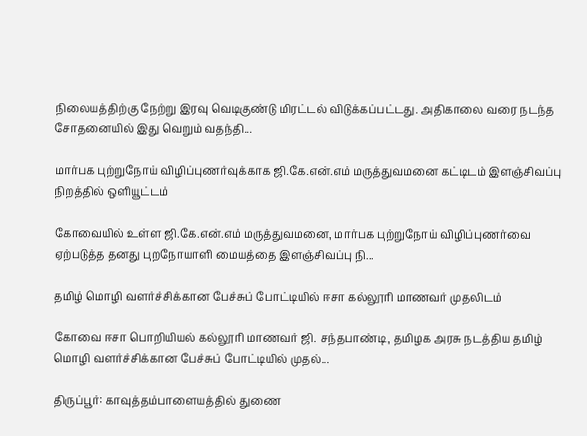நிலையத்திற்கு நேற்று இரவு வெடிகுண்டு மிரட்டல் விடுக்கப்பட்டது. அதிகாலை வரை நடந்த சோதனையில் இது வெறும் வதந்தி...

மார்பக புற்றுநோய் விழிப்புணர்வுக்காக ஜி.கே.என்.எம் மருத்துவமனை கட்டிடம் இளஞ்சிவப்பு நிறத்தில் ஒளியூட்டம்

கோவையில் உள்ள ஜி.கே.என்.எம் மருத்துவமனை, மார்பக புற்றுநோய் விழிப்புணர்வை ஏற்படுத்த தனது புறநோயாளி மையத்தை இளஞ்சிவப்பு நி...

தமிழ் மொழி வளர்ச்சிக்கான பேச்சுப் போட்டியில் ஈசா கல்லூரி மாணவர் முதலிடம்

கோவை ஈசா பொறியியல் கல்லூரி மாணவர் ஜி. சந்தபாண்டி, தமிழக அரசு நடத்திய தமிழ் மொழி வளர்ச்சிக்கான பேச்சுப் போட்டியில் முதல்...

திருப்பூர்: காவுத்தம்பாளையத்தில் துணை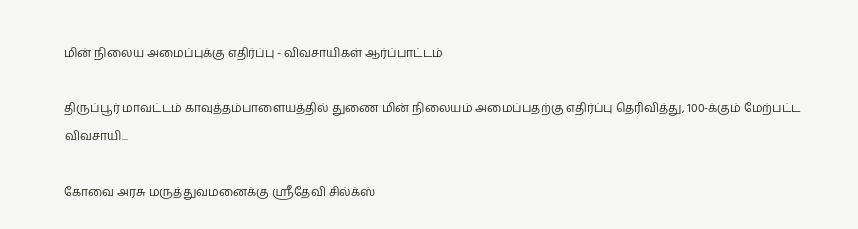மின் நிலைய அமைப்புக்கு எதிர்ப்பு - விவசாயிகள் ஆர்ப்பாட்டம்

திருப்பூர் மாவட்டம் காவுத்தம்பாளையத்தில் துணை மின் நிலையம் அமைப்பதற்கு எதிர்ப்பு தெரிவித்து, 100-க்கும் மேற்பட்ட விவசாயி...

கோவை அரசு மருத்துவமனைக்கு ஸ்ரீதேவி சில்க்ஸ்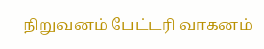நிறுவனம் பேட்டரி வாகனம்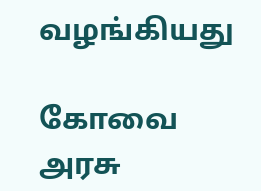வழங்கியது

கோவை அரசு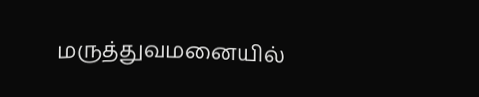மருத்துவமனையில்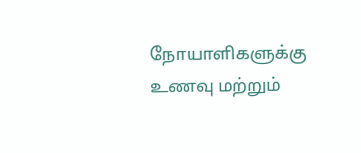நோயாளிகளுக்கு உணவு மற்றும்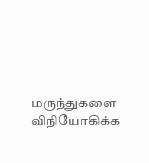மருந்துகளை விநியோகிக்க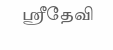ஸ்ரீதேவி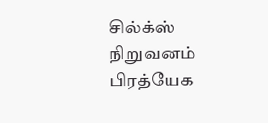சில்க்ஸ் நிறுவனம் பிரத்யேக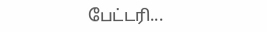பேட்டரி...